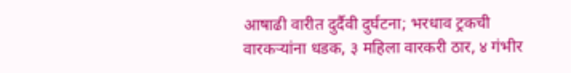आषाढी वारीत दुर्दैवी दुर्घटना; भरधाव ट्रकची वारकऱ्यांना धडक, ३ महिला वारकरी ठार, ४ गंभीर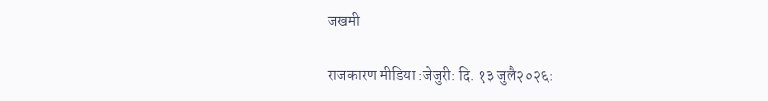जखमी

राजकारण मीडिया :जेजुरी: दि. १३ जुलै२०२६: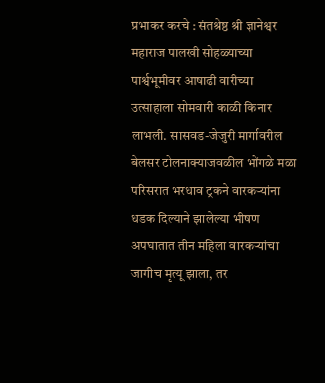प्रभाकर करचे : संतश्रेष्ठ श्री ज्ञानेश्वर महाराज पालखी सोहळ्याच्या पार्श्वभूमीवर आषाढी वारीच्या उत्साहाला सोमवारी काळी किनार लाभली. सासवड-जेजुरी मार्गावरील बेलसर टोलनाक्याजवळील भोंगळे मळा परिसरात भरधाव ट्रकने वारकऱ्यांना धडक दिल्याने झालेल्या भीषण अपघातात तीन महिला वारकऱ्यांचा जागीच मृत्यू झाला, तर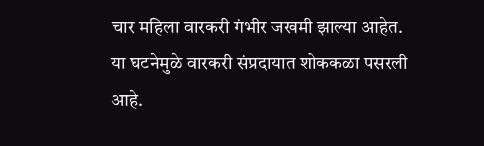चार महिला वारकरी गंभीर जखमी झाल्या आहेत. या घटनेमुळे वारकरी संप्रदायात शोककळा पसरली आहे.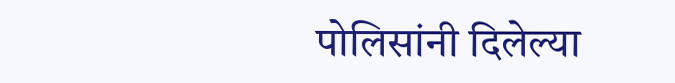पोलिसांनी दिलेल्या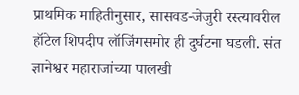प्राथमिक माहितीनुसार, सासवड-जेजुरी रस्त्यावरील हॉटेल शिपदीप लॉजिंगसमोर ही दुर्घटना घडली. संत ज्ञानेश्वर महाराजांच्या पालखी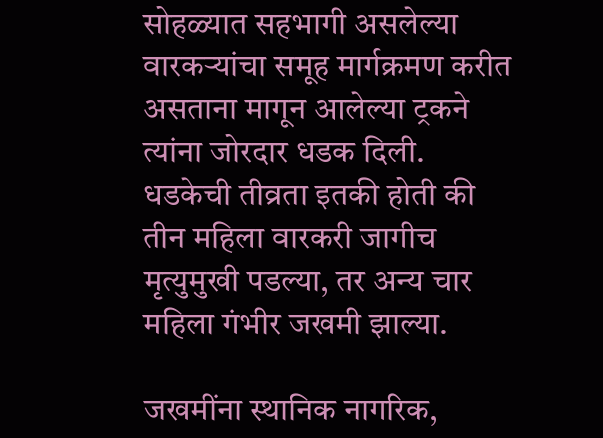सोहळ्यात सहभागी असलेल्या वारकऱ्यांचा समूह मार्गक्रमण करीत असताना मागून आलेल्या ट्रकने त्यांना जोरदार धडक दिली. धडकेची तीव्रता इतकी होती की तीन महिला वारकरी जागीच मृत्युमुखी पडल्या, तर अन्य चार महिला गंभीर जखमी झाल्या.

जखमींना स्थानिक नागरिक,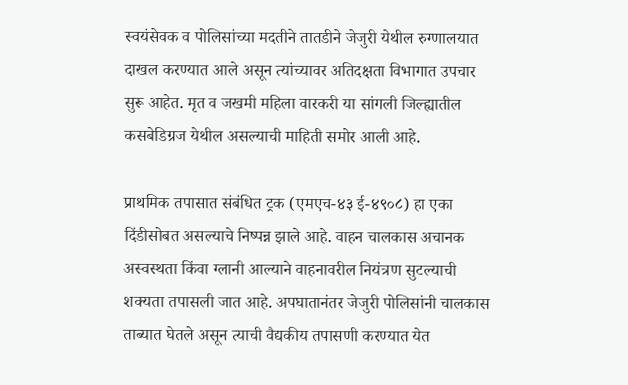स्वयंसेवक व पोलिसांच्या मदतीने तातडीने जेजुरी येथील रुग्णालयात दाखल करण्यात आले असून त्यांच्यावर अतिदक्षता विभागात उपचार सुरू आहेत. मृत व जखमी महिला वारकरी या सांगली जिल्ह्यातील कसबेडिग्रज येथील असल्याची माहिती समोर आली आहे.

प्राथमिक तपासात संबंधित ट्रक (एमएच-४३ ई-४९०८) हा एका दिंडीसोबत असल्याचे निष्पन्न झाले आहे. वाहन चालकास अचानक अस्वस्थता किंवा ग्लानी आल्याने वाहनावरील नियंत्रण सुटल्याची शक्यता तपासली जात आहे. अपघातानंतर जेजुरी पोलिसांनी चालकास ताब्यात घेतले असून त्याची वैद्यकीय तपासणी करण्यात येत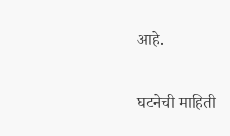आहे.

घटनेची माहिती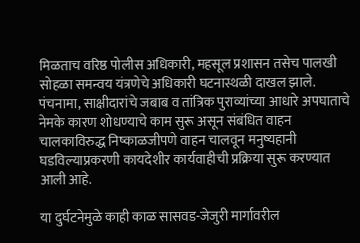मिळताच वरिष्ठ पोलीस अधिकारी, महसूल प्रशासन तसेच पालखी सोहळा समन्वय यंत्रणेचे अधिकारी घटनास्थळी दाखल झाले. पंचनामा, साक्षीदारांचे जबाब व तांत्रिक पुराव्यांच्या आधारे अपघाताचे नेमके कारण शोधण्याचे काम सुरू असून संबंधित वाहन चालकाविरुद्ध निष्काळजीपणे वाहन चालवून मनुष्यहानी घडविल्याप्रकरणी कायदेशीर कार्यवाहीची प्रक्रिया सुरू करण्यात आली आहे.

या दुर्घटनेमुळे काही काळ सासवड-जेजुरी मार्गावरील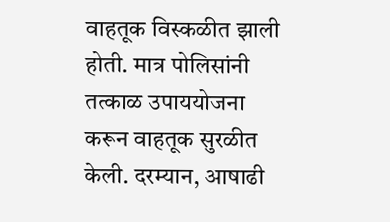वाहतूक विस्कळीत झाली होती. मात्र पोलिसांनी तत्काळ उपाययोजना करून वाहतूक सुरळीत केली. दरम्यान, आषाढी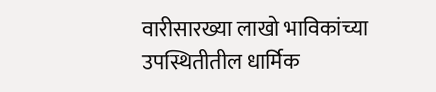वारीसारख्या लाखो भाविकांच्या उपस्थितीतील धार्मिक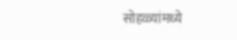सोहळ्यांमध्ये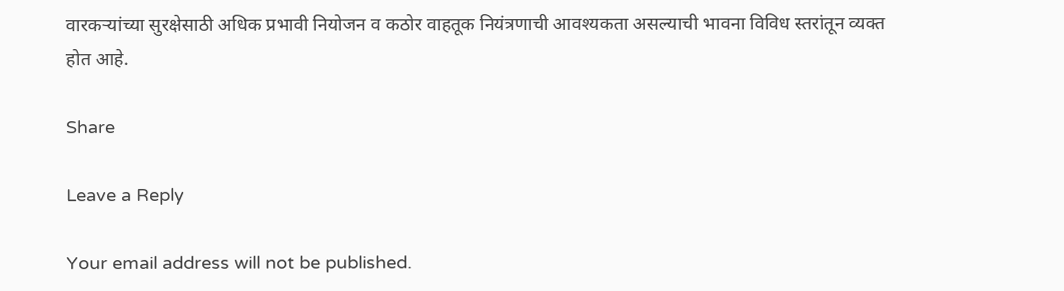वारकऱ्यांच्या सुरक्षेसाठी अधिक प्रभावी नियोजन व कठोर वाहतूक नियंत्रणाची आवश्यकता असल्याची भावना विविध स्तरांतून व्यक्त होत आहे.

Share

Leave a Reply

Your email address will not be published.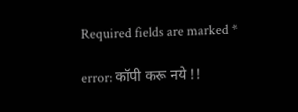Required fields are marked *

error: कॉपी करू नये !!